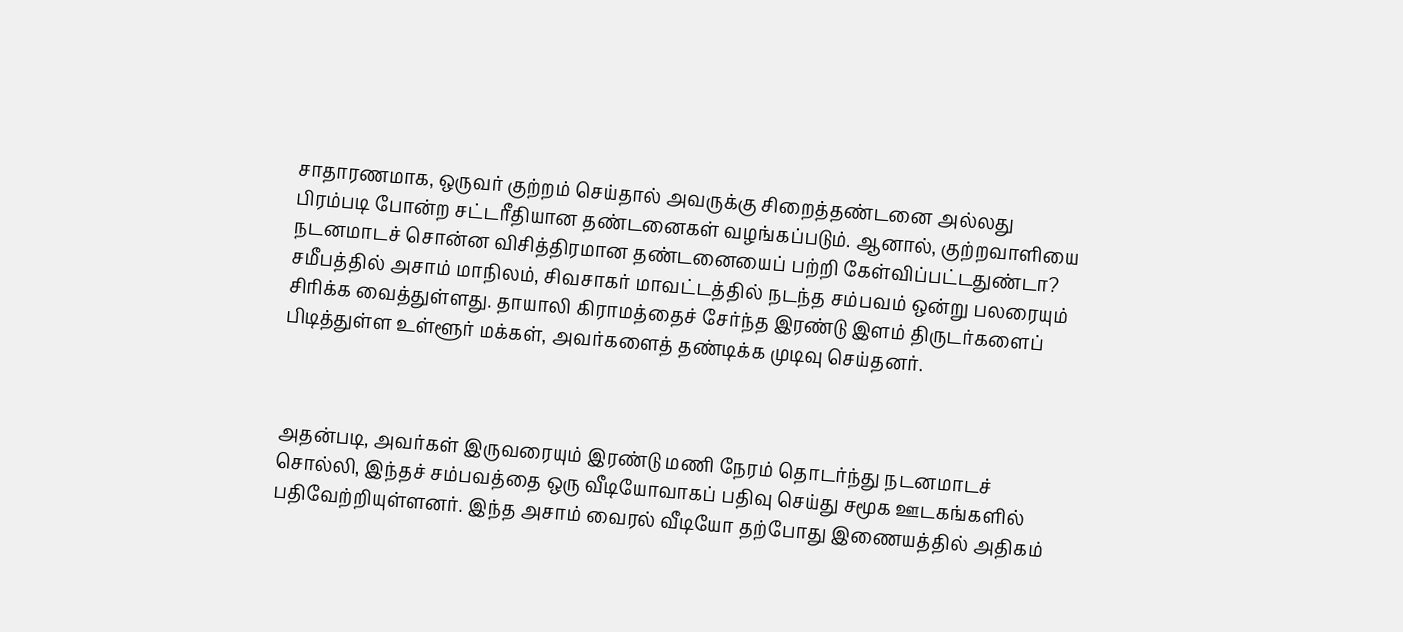சாதாரணமாக, ஒருவர் குற்றம் செய்தால் அவருக்கு சிறைத்தண்டனை அல்லது பிரம்படி போன்ற சட்டரீதியான தண்டனைகள் வழங்கப்படும். ஆனால், குற்றவாளியை நடனமாடச் சொன்ன விசித்திரமான தண்டனையைப் பற்றி கேள்விப்பட்டதுண்டா? சமீபத்தில் அசாம் மாநிலம், சிவசாகர் மாவட்டத்தில் நடந்த சம்பவம் ஒன்று பலரையும் சிரிக்க வைத்துள்ளது. தாயாலி கிராமத்தைச் சேர்ந்த இரண்டு இளம் திருடர்களைப் பிடித்துள்ள உள்ளூர் மக்கள், அவர்களைத் தண்டிக்க முடிவு செய்தனர்.



அதன்படி, அவர்கள் இருவரையும் இரண்டு மணி நேரம் தொடர்ந்து நடனமாடச் சொல்லி, இந்தச் சம்பவத்தை ஒரு வீடியோவாகப் பதிவு செய்து சமூக ஊடகங்களில் பதிவேற்றியுள்ளனர். இந்த அசாம் வைரல் வீடியோ தற்போது இணையத்தில் அதிகம்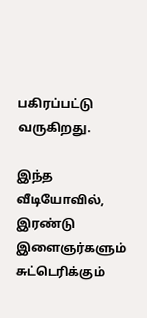பகிரப்பட்டு வருகிறது.

இந்த வீடியோவில், இரண்டு இளைஞர்களும் சுட்டெரிக்கும்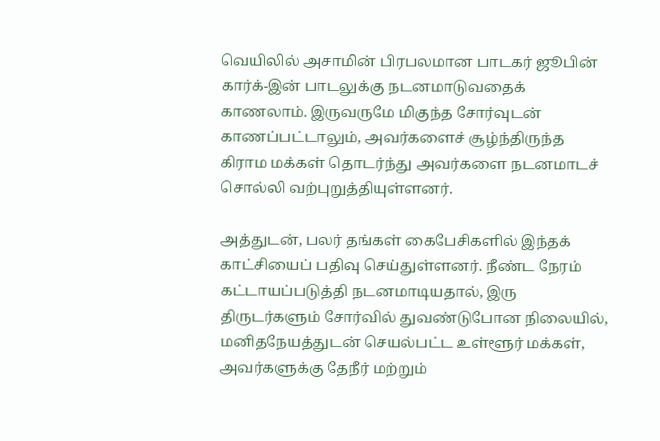வெயிலில் அசாமின் பிரபலமான பாடகர் ஜூபின் கார்க்-இன் பாடலுக்கு நடனமாடுவதைக் காணலாம். இருவருமே மிகுந்த சோர்வுடன் காணப்பட்டாலும், அவர்களைச் சூழ்ந்திருந்த கிராம மக்கள் தொடர்ந்து அவர்களை நடனமாடச் சொல்லி வற்புறுத்தியுள்ளனர்.

அத்துடன், பலர் தங்கள் கைபேசிகளில் இந்தக் காட்சியைப் பதிவு செய்துள்ளனர். நீண்ட நேரம் கட்டாயப்படுத்தி நடனமாடியதால், இரு திருடர்களும் சோர்வில் துவண்டுபோன நிலையில், மனிதநேயத்துடன் செயல்பட்ட உள்ளூர் மக்கள், அவர்களுக்கு தேநீர் மற்றும்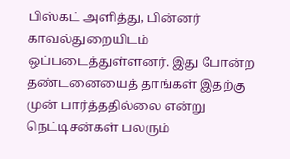பிஸ்கட் அளித்து, பின்னர் காவல்துறையிடம் ஒப்படைத்துள்ளனர். இது போன்ற தண்டனையைத் தாங்கள் இதற்கு முன் பார்த்ததில்லை என்று நெட்டிசன்கள் பலரும்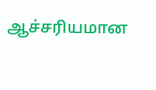ஆச்சரியமான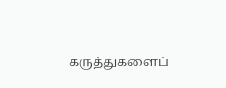கருத்துகளைப்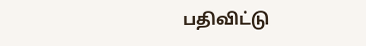பதிவிட்டு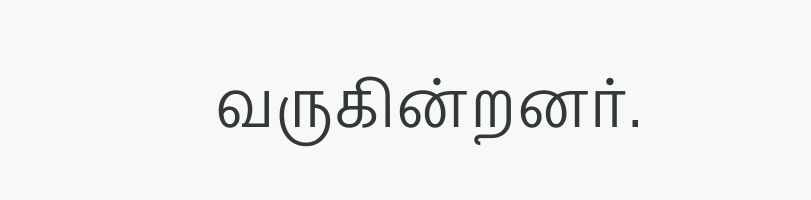வருகின்றனர்.